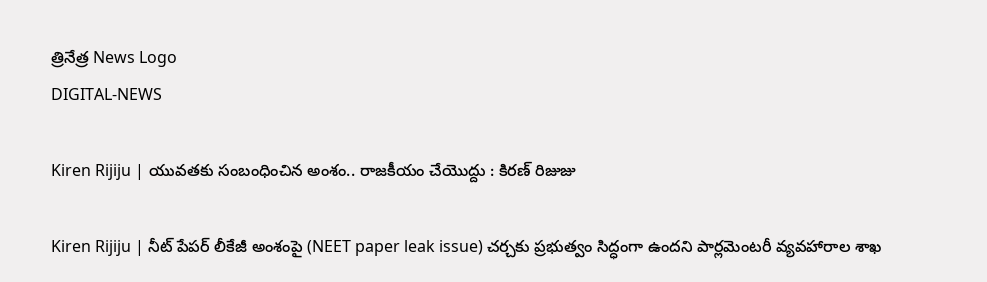త్రినేత్ర News Logo
DIGITAL-NEWS

Kiren Rijiju | యువ‌త‌కు సంబంధించిన అంశం.. రాజ‌కీయం చేయొద్దు : కిర‌ణ్ రిజుజు

Kiren Rijiju | నీట్ పేప‌ర్ లీకేజీ అంశంపై (NEET paper leak issue) చ‌ర్చ‌కు ప్ర‌భుత్వం సిద్ధంగా ఉంద‌ని పార్ల‌మెంట‌రీ వ్య‌వ‌హారాల శాఖ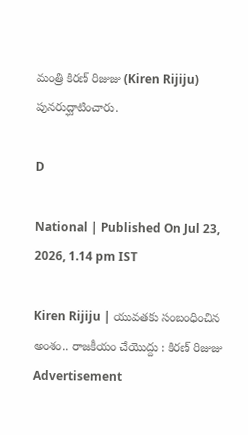మంత్రి కిర‌ణ్ రిజుజు (Kiren Rijiju) పున‌రుద్ఘాటించారు.

D

National | Published On Jul 23, 2026, 1.14 pm IST

Kiren Rijiju | యువ‌త‌కు సంబంధించిన అంశం.. రాజ‌కీయం చేయొద్దు : కిర‌ణ్ రిజుజు
Advertisement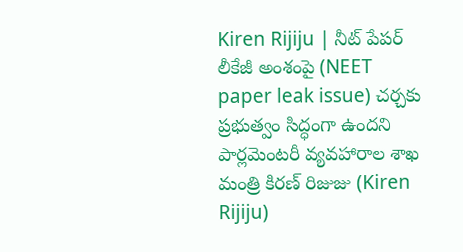Kiren Rijiju | నీట్ పేప‌ర్ లీకేజీ అంశంపై (NEET paper leak issue) చ‌ర్చ‌కు ప్ర‌భుత్వం సిద్ధంగా ఉంద‌ని పార్ల‌మెంట‌రీ వ్య‌వ‌హారాల శాఖ మంత్రి కిర‌ణ్ రిజుజు (Kiren Rijiju)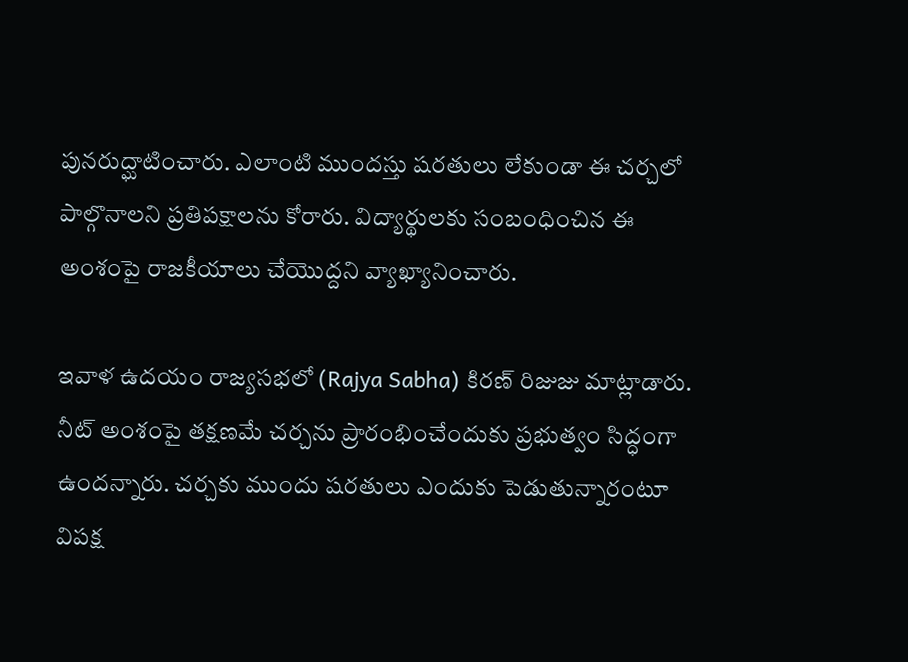పున‌రుద్ఘాటించారు. ఎలాంటి ముంద‌స్తు ష‌ర‌తులు లేకుండా ఈ చ‌ర్చ‌లో పాల్గొనాల‌ని ప్ర‌తిప‌క్షాల‌ను కోరారు. విద్యార్థుల‌కు సంబంధించిన ఈ అంశంపై రాజ‌కీయాలు చేయొద్ద‌ని వ్యాఖ్యానించారు.

ఇవాళ ఉద‌యం రాజ్య‌స‌భ‌లో (Rajya Sabha) కిరణ్ రిజుజు మాట్లాడారు. నీట్ అంశంపై త‌క్ష‌ణ‌మే చ‌ర్చ‌ను ప్రారంభించేందుకు ప్ర‌భుత్వం సిద్ధంగా ఉంద‌న్నారు. చ‌ర్చ‌కు ముందు ష‌ర‌తులు ఎందుకు పెడుతున్నారంటూ విప‌క్ష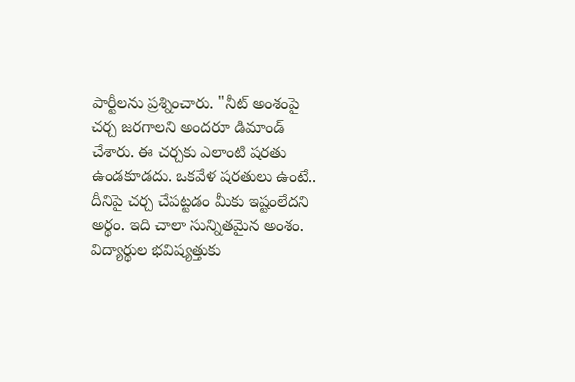పార్టీల‌ను ప్ర‌శ్నించారు. "నీట్ అంశంపై చర్చ జరగాలని అందరూ డిమాండ్ చేశారు. ఈ చర్చకు ఎలాంటి షరతు ఉండకూడదు. ఒకవేళ షరతులు ఉంటే.. దీనిపై చ‌ర్చ చేప‌ట్ట‌డం మీకు ఇష్టంలేద‌ని అర్థం. ఇది చాలా సున్నిత‌మైన అంశం. విద్యార్థుల భ‌విష్య‌త్తుకు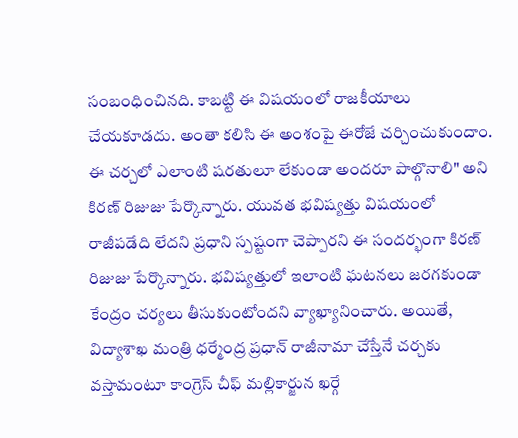సంబంధించిన‌ది. కాబ‌ట్టి ఈ విష‌యంలో రాజ‌కీయాలు చేయ‌కూడ‌దు. అంతా క‌లిసి ఈ అంశంపై ఈరోజే చ‌ర్చించుకుందాం. ఈ చ‌ర్చ‌లో ఎలాంటి ష‌ర‌తులూ లేకుండా అంద‌రూ పాల్గొనాలి" అని కిర‌ణ్ రిజుజు పేర్కొన్నారు. యువత భవిష్యత్తు విషయంలో రాజీపడేది లేదని ప్రధాని స్పష్టంగా చెప్పారని ఈ సంద‌ర్భంగా కిర‌ణ్ రిజుజు పేర్కొన్నారు. భవిష్యత్తులో ఇలాంటి ఘటనలు జరగకుండా కేంద్రం చర్యలు తీసుకుంటోందని వ్యాఖ్యానించారు. అయితే, విద్యాశాఖ మంత్రి ధ‌ర్మేంద్ర ప్ర‌ధాన్ రాజీనామా చేస్తేనే చ‌ర్చ‌కు వ‌స్తామంటూ కాంగ్రెస్ చీఫ్ మ‌ల్లికార్జున ఖ‌ర్గే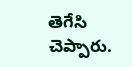తెగేసి చెప్పారు.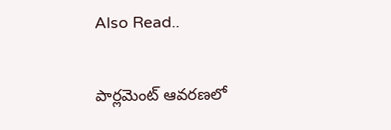Also Read..

పార్ల‌మెంట్ ఆవ‌ర‌ణ‌లో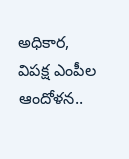అధికార‌, విప‌క్ష ఎంపీల ఆందోళ‌న‌..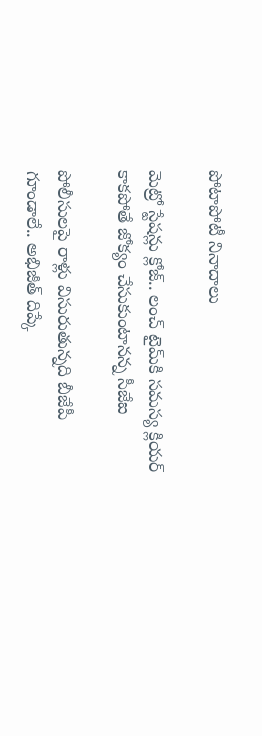పోటాపోటీ నినాదాలు

మెట్రో స్టేష‌న్లు క్లోజ్‌.. లంచ్ టైమ్‌కి స‌మ‌స్య క్లియ‌ర్ కాక‌పోతే జోక్యం చేసుకుంటాన‌న్న సీజేఐ

పోలీసుల‌పై రాళ్లు విసురుతున్న‌ది బీజేపీ గూండాలే.. అభిజీత్ దిప్కే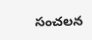సంచ‌ల‌న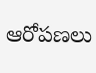ఆరోప‌ణ‌లు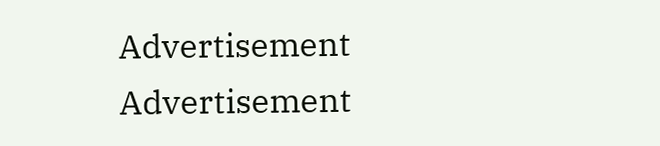Advertisement
Advertisement